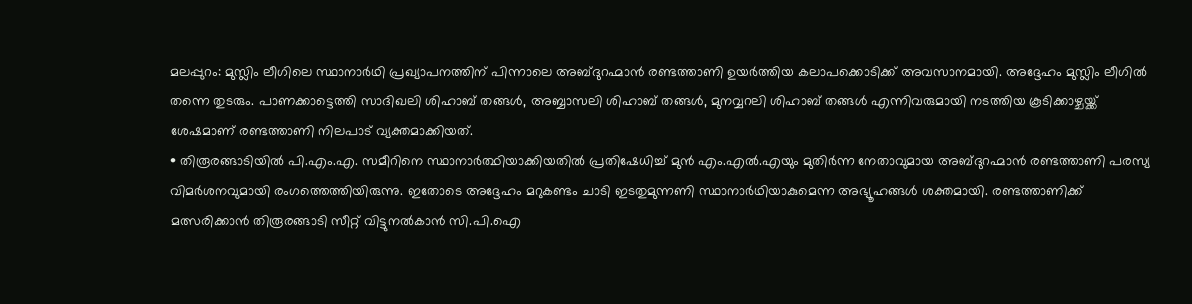മലപ്പുറം: മുസ്ലിം ലീഗിലെ സ്ഥാനാർഥി പ്രഖ്യാപനത്തിന് പിന്നാലെ അബ്ദുറഹ്മാൻ രണ്ടത്താണി ഉയർത്തിയ കലാപക്കൊടിക്ക് അവസാനമായി. അദ്ദേഹം മുസ്ലിം ലീഗിൽ തന്നെ തുടരും. പാണക്കാട്ടെത്തി സാദിഖലി ശിഹാബ് തങ്ങൾ, അബ്ബാസലി ശിഹാബ് തങ്ങൾ, മുനവ്വറലി ശിഹാബ് തങ്ങൾ എന്നിവരുമായി നടത്തിയ കൂടിക്കാഴ്ചയ്ക്ക് ശേഷമാണ് രണ്ടത്താണി നിലപാട് വ്യക്തമാക്കിയത്.
• തിരൂരങ്ങാടിയിൽ പി.എം.എ. സമീറിനെ സ്ഥാനാർത്ഥിയാക്കിയതിൽ പ്രതിഷേധിച്ച് മുൻ എം.എൽ.എയും മുതിർന്ന നേതാവുമായ അബ്ദുറഹ്മാൻ രണ്ടത്താണി പരസ്യ വിമർശനവുമായി രംഗത്തെത്തിയിരുന്നു. ഇതോടെ അദ്ദേഹം മറുകണ്ടം ചാടി ഇടതുമുന്നണി സ്ഥാനാർഥിയാകുമെന്ന അഭ്യൂഹങ്ങൾ ശക്തമായി. രണ്ടത്താണിക്ക് മത്സരിക്കാൻ തിരൂരങ്ങാടി സീറ്റ് വിട്ടുനൽകാൻ സി.പി.ഐ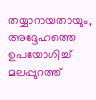തയ്യാറായതായും, അദ്ദേഹത്തെ ഉപയോഗിച്ച് മലപ്പുറത്ത്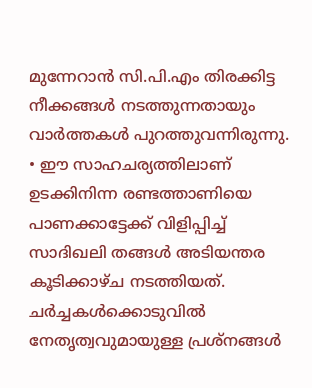മുന്നേറാൻ സി.പി.എം തിരക്കിട്ട നീക്കങ്ങൾ നടത്തുന്നതായും വാർത്തകൾ പുറത്തുവന്നിരുന്നു.
• ഈ സാഹചര്യത്തിലാണ് ഉടക്കിനിന്ന രണ്ടത്താണിയെ പാണക്കാട്ടേക്ക് വിളിപ്പിച്ച് സാദിഖലി തങ്ങൾ അടിയന്തര കൂടിക്കാഴ്ച നടത്തിയത്. ചർച്ചകൾക്കൊടുവിൽ നേതൃത്വവുമായുള്ള പ്രശ്നങ്ങൾ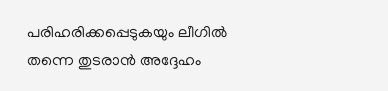പരിഹരിക്കപ്പെടുകയും ലീഗിൽ തന്നെ തുടരാൻ അദ്ദേഹം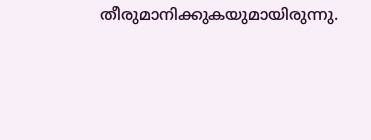തീരുമാനിക്കുകയുമായിരുന്നു.